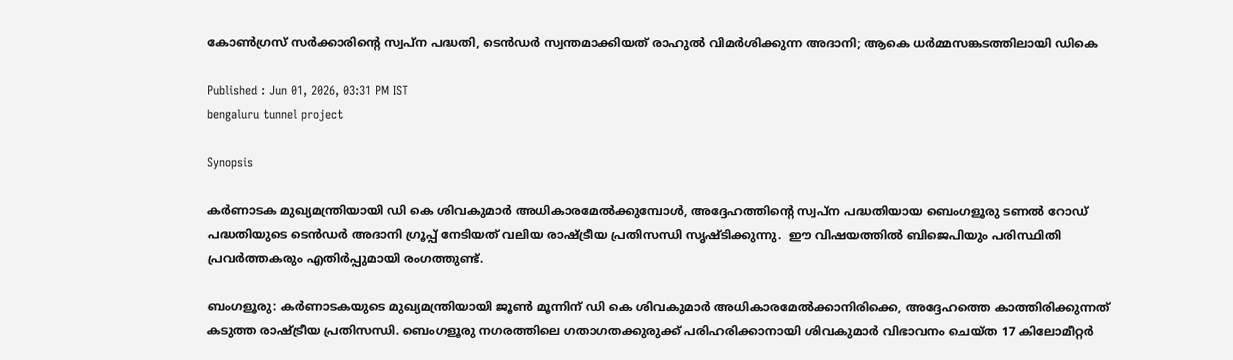കോൺഗ്രസ് സർക്കാരിന്‍റെ സ്വപ്ന പദ്ധതി, ടെൻഡർ സ്വന്തമാക്കിയത് രാഹുൽ വിമർശിക്കുന്ന അദാനി; ആകെ ധർമ്മസങ്കടത്തിലായി ഡികെ

Published : Jun 01, 2026, 03:31 PM IST
bengaluru tunnel project

Synopsis

കർണാടക മുഖ്യമന്ത്രിയായി ഡി കെ ശിവകുമാർ അധികാരമേൽക്കുമ്പോൾ, അദ്ദേഹത്തിന്റെ സ്വപ്ന പദ്ധതിയായ ബെംഗളൂരു ടണൽ റോഡ് പദ്ധതിയുടെ ടെൻഡർ അദാനി ഗ്രൂപ്പ് നേടിയത് വലിയ രാഷ്ട്രീയ പ്രതിസന്ധി സൃഷ്ടിക്കുന്നു.  ഈ വിഷയത്തിൽ ബിജെപിയും പരിസ്ഥിതി പ്രവർത്തകരും എതിർപ്പുമായി രംഗത്തുണ്ട്.

ബംഗളൂരു: കർണാടകയുടെ മുഖ്യമന്ത്രിയായി ജൂൺ മൂന്നിന് ഡി കെ ശിവകുമാർ അധികാരമേൽക്കാനിരിക്കെ, അദ്ദേഹത്തെ കാത്തിരിക്കുന്നത് കടുത്ത രാഷ്ട്രീയ പ്രതിസന്ധി. ബെംഗളൂരു നഗരത്തിലെ ഗതാഗതക്കുരുക്ക് പരിഹരിക്കാനായി ശിവകുമാർ വിഭാവനം ചെയ്ത 17 കിലോമീറ്റർ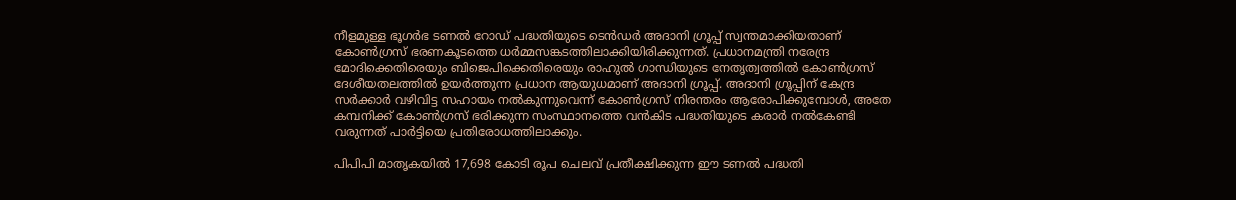നീളമുള്ള ഭൂഗർഭ ടണൽ റോഡ് പദ്ധതിയുടെ ടെൻഡർ അദാനി ഗ്രൂപ്പ് സ്വന്തമാക്കിയതാണ് കോൺഗ്രസ് ഭരണകൂടത്തെ ധർമ്മസങ്കടത്തിലാക്കിയിരിക്കുന്നത്. പ്രധാനമന്ത്രി നരേന്ദ്ര മോദിക്കെതിരെയും ബിജെപിക്കെതിരെയും രാഹുൽ ഗാന്ധിയുടെ നേതൃത്വത്തിൽ കോൺഗ്രസ് ദേശീയതലത്തിൽ ഉയർത്തുന്ന പ്രധാന ആയുധമാണ് അദാനി ഗ്രൂപ്പ്. അദാനി ഗ്രൂപ്പിന് കേന്ദ്ര സർക്കാർ വഴിവിട്ട സഹായം നൽകുന്നുവെന്ന് കോൺഗ്രസ് നിരന്തരം ആരോപിക്കുമ്പോൾ, അതേ കമ്പനിക്ക് കോൺഗ്രസ് ഭരിക്കുന്ന സംസ്ഥാനത്തെ വൻകിട പദ്ധതിയുടെ കരാർ നൽകേണ്ടി വരുന്നത് പാർട്ടിയെ പ്രതിരോധത്തിലാക്കും.

പിപിപി മാതൃകയിൽ 17,698 കോടി രൂപ ചെലവ് പ്രതീക്ഷിക്കുന്ന ഈ ടണൽ പദ്ധതി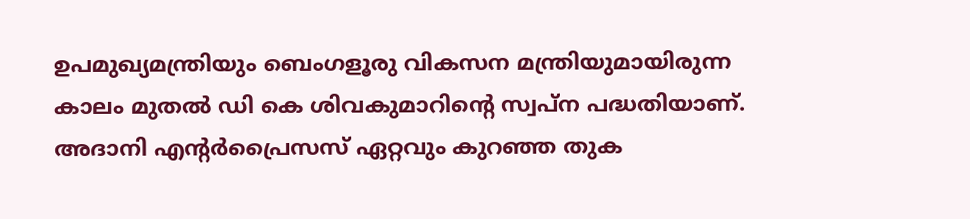ഉപമുഖ്യമന്ത്രിയും ബെംഗളൂരു വികസന മന്ത്രിയുമായിരുന്ന കാലം മുതൽ ഡി കെ ശിവകുമാറിന്‍റെ സ്വപ്ന പദ്ധതിയാണ്. അദാനി എന്റർപ്രൈസസ് ഏറ്റവും കുറഞ്ഞ തുക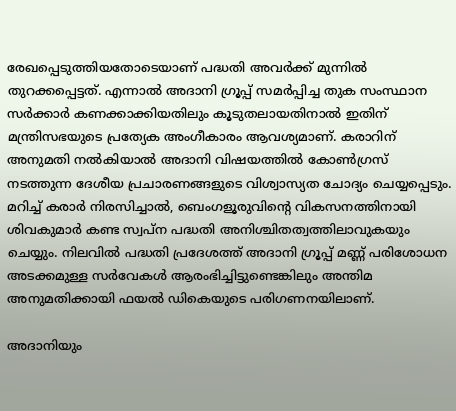രേഖപ്പെടുത്തിയതോടെയാണ് പദ്ധതി അവർക്ക് മുന്നിൽ തുറക്കപ്പെട്ടത്. എന്നാൽ അദാനി ഗ്രൂപ്പ് സമർപ്പിച്ച തുക സംസ്ഥാന സർക്കാർ കണക്കാക്കിയതിലും കൂടുതലായതിനാൽ ഇതിന് മന്ത്രിസഭയുടെ പ്രത്യേക അംഗീകാരം ആവശ്യമാണ്. കരാറിന് അനുമതി നൽകിയാൽ അദാനി വിഷയത്തിൽ കോൺഗ്രസ് നടത്തുന്ന ദേശീയ പ്രചാരണങ്ങളുടെ വിശ്വാസ്യത ചോദ്യം ചെയ്യപ്പെടും. മറിച്ച് കരാർ നിരസിച്ചാൽ, ബെംഗളൂരുവിന്‍റെ വികസനത്തിനായി ശിവകുമാർ കണ്ട സ്വപ്ന പദ്ധതി അനിശ്ചിതത്വത്തിലാവുകയും ചെയ്യും. നിലവിൽ പദ്ധതി പ്രദേശത്ത് അദാനി ഗ്രൂപ്പ് മണ്ണ് പരിശോധന അടക്കമുള്ള സർവേകൾ ആരംഭിച്ചിട്ടുണ്ടെങ്കിലും അന്തിമ അനുമതിക്കായി ഫയൽ ഡികെയുടെ പരിഗണനയിലാണ്.

അദാനിയും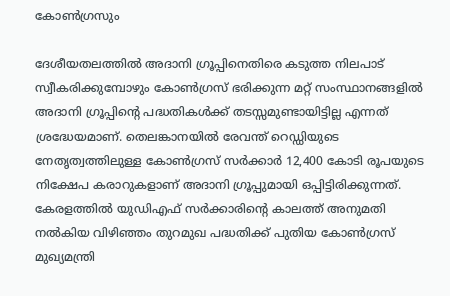കോൺഗ്രസും

ദേശീയതലത്തിൽ അദാനി ഗ്രൂപ്പിനെതിരെ കടുത്ത നിലപാട് സ്വീകരിക്കുമ്പോഴും കോൺഗ്രസ് ഭരിക്കുന്ന മറ്റ് സംസ്ഥാനങ്ങളിൽ അദാനി ഗ്രൂപ്പിന്‍റെ പദ്ധതികൾക്ക് തടസ്സമുണ്ടായിട്ടില്ല എന്നത് ശ്രദ്ധേയമാണ്. തെലങ്കാനയിൽ രേവന്ത് റെഡ്ഡിയുടെ നേതൃത്വത്തിലുള്ള കോൺഗ്രസ് സർക്കാർ 12,400 കോടി രൂപയുടെ നിക്ഷേപ കരാറുകളാണ് അദാനി ഗ്രൂപ്പുമായി ഒപ്പിട്ടിരിക്കുന്നത്. കേരളത്തിൽ യുഡിഎഫ് സർക്കാരിന്റെ കാലത്ത് അനുമതി നൽകിയ വിഴിഞ്ഞം തുറമുഖ പദ്ധതിക്ക് പുതിയ കോൺഗ്രസ് മുഖ്യമന്ത്രി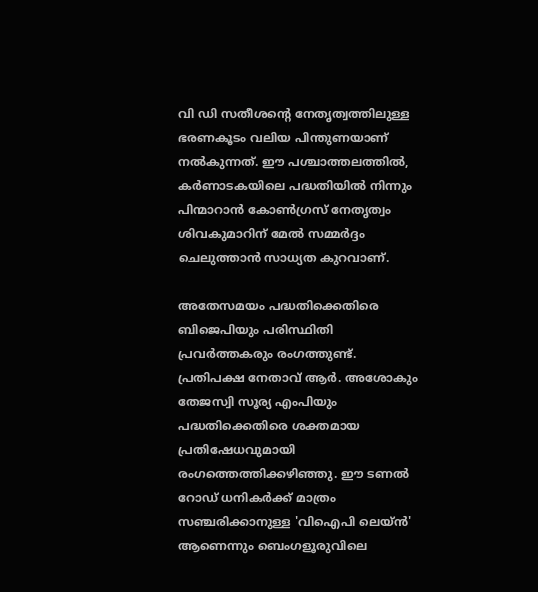വി ഡി സതീശന്‍റെ നേതൃത്വത്തിലുള്ള ഭരണകൂടം വലിയ പിന്തുണയാണ് നൽകുന്നത്. ഈ പശ്ചാത്തലത്തിൽ, കർണാടകയിലെ പദ്ധതിയിൽ നിന്നും പിന്മാറാൻ കോൺഗ്രസ് നേതൃത്വം ശിവകുമാറിന് മേൽ സമ്മർദ്ദം ചെലുത്താൻ സാധ്യത കുറവാണ്.

അതേസമയം പദ്ധതിക്കെതിരെ ബിജെപിയും പരിസ്ഥിതി പ്രവർത്തകരും രംഗത്തുണ്ട്. പ്രതിപക്ഷ നേതാവ് ആർ. അശോകും തേജസ്വി സൂര്യ എംപിയും പദ്ധതിക്കെതിരെ ശക്തമായ പ്രതിഷേധവുമായി രംഗത്തെത്തിക്കഴിഞ്ഞു. ഈ ടണൽ റോഡ് ധനികർക്ക് മാത്രം സഞ്ചരിക്കാനുള്ള 'വിഐപി ലെയ്ൻ' ആണെന്നും ബെംഗളൂരുവിലെ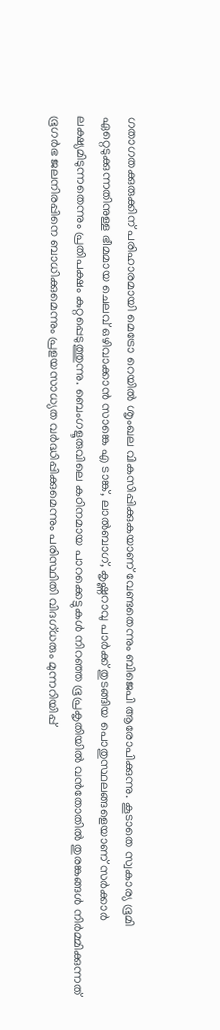ഗതാഗതക്കുരുക്കിന് പരിഹാരമായി മെട്രോ റെയിൽ ശൃംഖല വികസിപ്പിക്കുകയാണ് വേണ്ടതെന്നും ബിജെപി ആരോപിക്കുന്നു. കൂടാതെ സ്വകാര്യ ഭൂമി ഏറ്റെടുക്കുന്നതിനുള്ള ഭീമമായ ചെലവ് ഒഴിവാക്കാൻ സാങ്കെ എ ടാങ്ക്, ലാൽബാഗ്, കൃഷ്ണറാവു പാർക്ക് തുടങ്ങിയ പൊതുസ്ഥലങ്ങളെയാണ് സർക്കാർ ലക്ഷ്യമിടുന്നതെന്നും പ്രതിപക്ഷം കുറ്റപ്പെടുത്തുന്നു. ബെംഗളൂരുവിലെ കഠിനമായ പാറക്കെട്ടുകൾ നിറഞ്ഞ ഭൂപ്രകൃതിയിൽ വൻതോതിൽ തുരങ്കങ്ങൾ നിർമ്മിക്കുന്നത് ഭൂഗർഭ ജലനിരപ്പിനെ ബാധിക്കുമെന്നും പ്രളയസാധ്യത വർദ്ധിപ്പിക്കുമെന്നും പരിസ്ഥിതി വിദഗ്ധരും മുന്നറിയിപ്പ്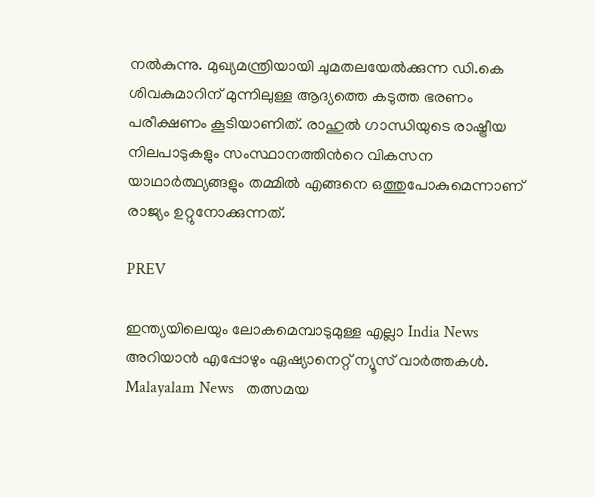നൽകുന്നു. മുഖ്യമന്ത്രിയായി ചുമതലയേൽക്കുന്ന ഡി.കെ ശിവകുമാറിന് മുന്നിലുള്ള ആദ്യത്തെ കടുത്ത ഭരണം പരീക്ഷണം കൂടിയാണിത്. രാഹുൽ ഗാന്ധിയുടെ രാഷ്ട്രീയ നിലപാടുകളും സംസ്ഥാനത്തിന്‍റെ വികസന യാഥാർത്ഥ്യങ്ങളും തമ്മിൽ എങ്ങനെ ഒത്തുപോകുമെന്നാണ് രാജ്യം ഉറ്റുനോക്കുന്നത്.

PREV

ഇന്ത്യയിലെയും ലോകമെമ്പാടുമുള്ള എല്ലാ India News അറിയാൻ എപ്പോഴും ഏഷ്യാനെറ്റ് ന്യൂസ് വാർത്തകൾ. Malayalam News   തത്സമയ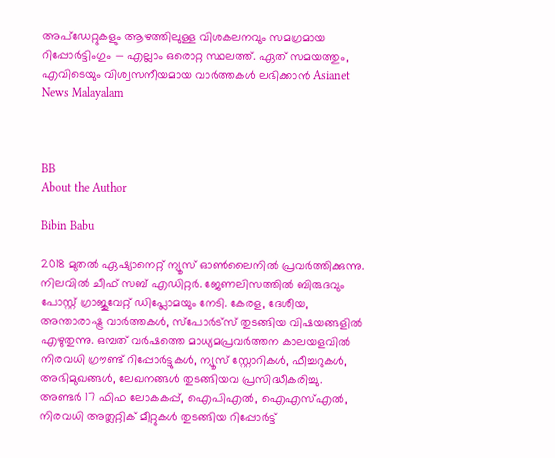അപ്‌ഡേറ്റുകളും ആഴത്തിലുള്ള വിശകലനവും സമഗ്രമായ റിപ്പോർട്ടിംഗും — എല്ലാം ഒരൊറ്റ സ്ഥലത്ത്. ഏത് സമയത്തും, എവിടെയും വിശ്വസനീയമായ വാർത്തകൾ ലഭിക്കാൻ Asianet News Malayalam



BB
About the Author

Bibin Babu

2018 മുതല്‍ ഏഷ്യാനെറ്റ് ന്യൂസ് ഓണ്‍ലൈനില്‍ പ്രവര്‍ത്തിക്കുന്നു. നിലവില്‍ ചീഫ് സബ് എഡിറ്റർ. ജേണലിസത്തില്‍ ബിരുദവും പോസ്റ്റ് ഗ്രാജുവേറ്റ് ഡിപ്ലോമയും നേടി. കേരള, ദേശീയ, അന്താരാഷ്ട്ര വാര്‍ത്തകള്‍, സ്പോര്‍ട്സ് തുടങ്ങിയ വിഷയങ്ങളില്‍ എഴുതുന്നു. ഒമ്പത് വര്‍ഷത്തെ മാധ്യമപ്രവര്‍ത്തന കാലയളവില്‍ നിരവധി ഗ്രൗണ്ട് റിപ്പോര്‍ട്ടുകള്‍, ന്യൂസ് സ്റ്റോറികള്‍, ഫീച്ചറുകള്‍, അഭിമുഖങ്ങള്‍, ലേഖനങ്ങള്‍ തുടങ്ങിയവ പ്രസിദ്ധീകരിച്ചു. അണ്ടര്‍ 17 ഫിഫ ലോകകപ്പ്, ഐപിഎൽ, ഐഎസ്എൽ, നിരവധി അത്ലറ്റിക് മീറ്റുകൾ തുടങ്ങിയ റിപ്പോര്‍ട്ട്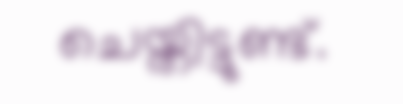ചെയ്തിട്ടുണ്ട്.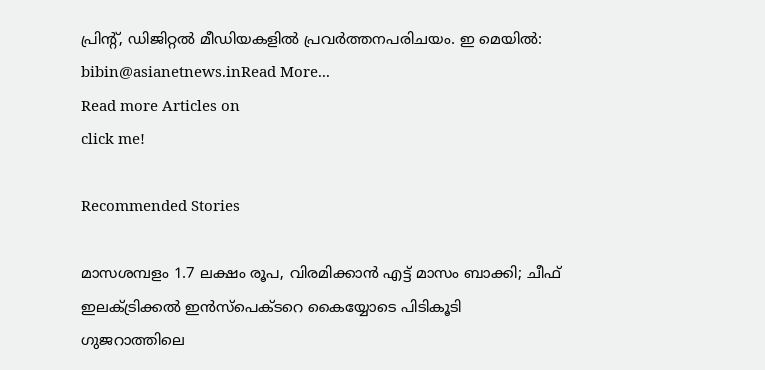പ്രിന്‍റ്, ഡിജിറ്റല്‍ മീഡിയകളില്‍ പ്രവര്‍ത്തനപരിചയം. ഇ മെയില്‍: bibin@asianetnews.inRead More...
Read more Articles on
click me!

Recommended Stories

മാസശമ്പളം 1.7 ലക്ഷം രൂപ, വിരമിക്കാൻ എട്ട് മാസം ബാക്കി; ചീഫ് ഇലക്ട്രിക്കൽ ഇൻസ്പെക്‌ടറെ കൈയ്യോടെ പിടികൂടി ഗുജറാത്തിലെ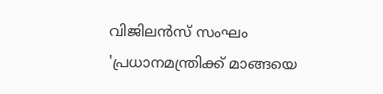വിജിലൻസ് സംഘം
'പ്രധാനമന്ത്രിക്ക് മാങ്ങയെ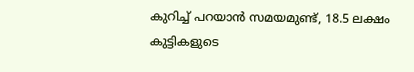കുറിച്ച് പറയാൻ സമയമുണ്ട്, 18.5 ലക്ഷം കുട്ടികളുടെ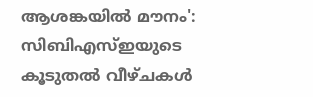ആശങ്കയിൽ മൗനം': സിബിഎസ്ഇയുടെ കൂടുതൽ വീഴ്ചകൾ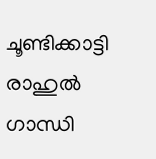ചൂണ്ടിക്കാട്ടി രാഹുൽ ഗാന്ധി